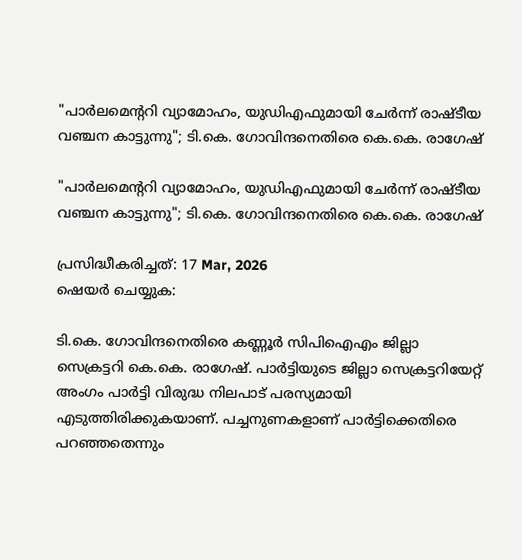"പാര്‍ലമെന്ററി വ്യാമോഹം, യുഡിഎഫുമായി ചേര്‍ന്ന് രാഷ്ടീയ വഞ്ചന കാട്ടുന്നു"; ടി.കെ. ഗോവിന്ദനെതിരെ കെ.കെ. രാഗേഷ്

"പാര്‍ലമെന്ററി വ്യാമോഹം, യുഡിഎഫുമായി ചേര്‍ന്ന് രാഷ്ടീയ വഞ്ചന കാട്ടുന്നു"; ടി.കെ. ഗോവിന്ദനെതിരെ കെ.കെ. രാഗേഷ്

പ്രസിദ്ധീകരിച്ചത്: 17 Mar, 2026
ഷെയർ ചെയ്യുക:

ടി.കെ. ഗോവിന്ദനെതിരെ കണ്ണൂര്‍ സിപിഐഎം ജില്ലാ സെക്രട്ടറി കെ.കെ. രാഗേഷ്. പാര്‍ട്ടിയുടെ ജില്ലാ സെക്രട്ടറിയേറ്റ് അംഗം പാര്‍ട്ടി വിരുദ്ധ നിലപാട് പരസ്യമായി എടുത്തിരിക്കുകയാണ്. പച്ചനുണകളാണ് പാര്‍ട്ടിക്കെതിരെ പറഞ്ഞതെന്നും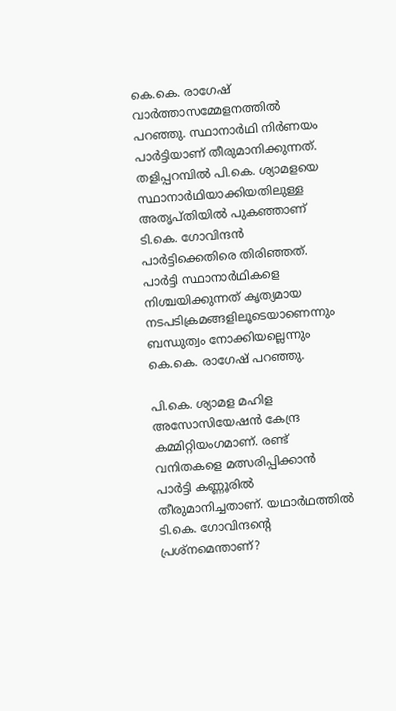കെ.കെ. രാഗേഷ് വാര്‍ത്താസമ്മേളനത്തില്‍ പറഞ്ഞു. സ്ഥാനാര്‍ഥി നിര്‍ണയം പാര്‍ട്ടിയാണ് തീരുമാനിക്കുന്നത്. തളിപ്പറമ്പില്‍ പി.കെ. ശ്യാമളയെ സ്ഥാനാര്‍ഥിയാക്കിയതിലുള്ള അതൃപ്തിയില്‍ പുകഞ്ഞാണ് ടി.കെ. ഗോവിന്ദന്‍ പാര്‍ട്ടിക്കെതിരെ തിരിഞ്ഞത്. പാര്‍ട്ടി സ്ഥാനാര്‍ഥികളെ നിശ്ചയിക്കുന്നത് കൃത്യമായ നടപടിക്രമങ്ങളിലൂടെയാണെന്നും ബന്ധുത്വം നോക്കിയല്ലെന്നും കെ.കെ. രാഗേഷ് പറഞ്ഞു.

പി.കെ. ശ്യാമള മഹിള അസോസിയേഷന്‍ കേന്ദ്ര കമ്മിറ്റിയംഗമാണ്. രണ്ട് വനിതകളെ മത്സരിപ്പിക്കാന്‍ പാര്‍ട്ടി കണ്ണൂരില്‍ തീരുമാനിച്ചതാണ്. യഥാര്‍ഥത്തില്‍ ടി.കെ. ഗോവിന്ദന്റെ പ്രശ്‌നമെന്താണ്?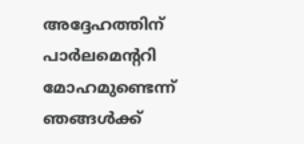അദ്ദേഹത്തിന് പാര്‍ലമെന്ററി മോഹമുണ്ടെന്ന് ഞങ്ങള്‍ക്ക്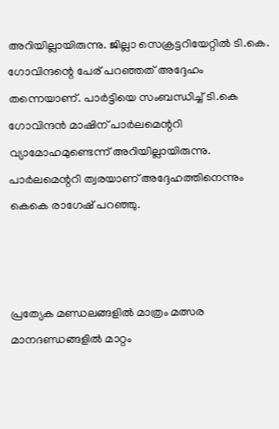അറിയില്ലായിരുന്നു. ജില്ലാ സെക്രട്ടറിയേറ്റില്‍ ടി.കെ. ഗോവിന്ദന്റെ പേര് പറഞ്ഞത് അദ്ദേഹം തന്നെയാണ്. പാര്‍ട്ടിയെ സംബന്ധിച്ച് ടി.കെ ഗോവിന്ദന്‍ മാഷിന് പാര്‍ലമെന്ററി വ്യാമോഹമുണ്ടെന്ന് അറിയില്ലായിരുന്നു. പാര്‍ലമെന്ററി ത്വരയാണ് അദ്ദേഹത്തിനെന്നും കെകെ രാഗേഷ് പറഞ്ഞു.



പ്രത്യേക മണ്ഡലങ്ങളില്‍ മാത്രം മത്സര മാനദണ്ഡങ്ങളില്‍ മാറ്റം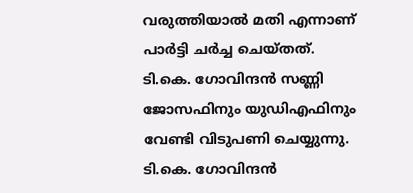വരുത്തിയാല്‍ മതി എന്നാണ് പാര്‍ട്ടി ചര്‍ച്ച ചെയ്തത്. ടി.കെ. ഗോവിന്ദന്‍ സണ്ണി ജോസഫിനും യുഡിഎഫിനും വേണ്ടി വിടുപണി ചെയ്യുന്നു. ടി.കെ. ഗോവിന്ദന്‍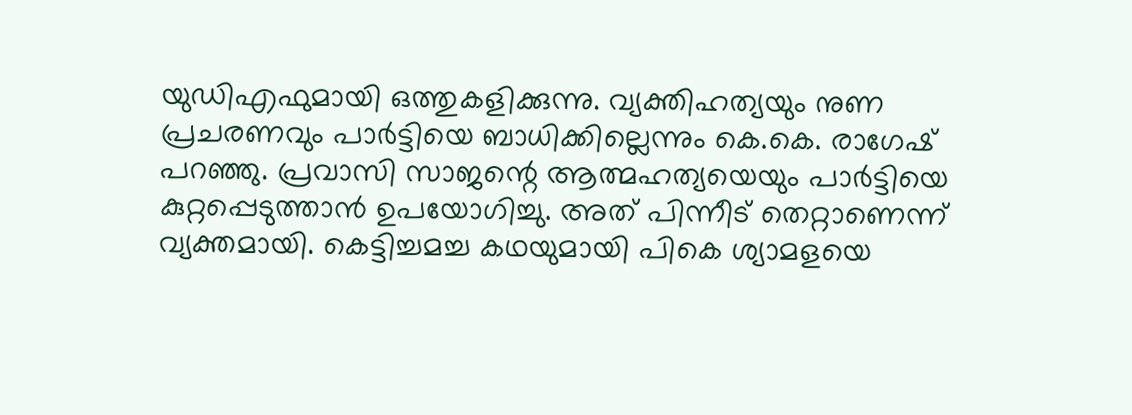യുഡിഎഫുമായി ഒത്തുകളിക്കുന്നു. വ്യക്തിഹത്യയും നുണ പ്രചരണവും പാര്‍ട്ടിയെ ബാധിക്കില്ലെന്നും കെ.കെ. രാഗേഷ് പറഞ്ഞു. പ്രവാസി സാജന്റെ ആത്മഹത്യയെയും പാര്‍ട്ടിയെ കുറ്റപ്പെടുത്താന്‍ ഉപയോഗിച്ചു. അത് പിന്നീട് തെറ്റാണെന്ന് വ്യക്തമായി. കെട്ടിച്ചമച്ച കഥയുമായി പികെ ശ്യാമളയെ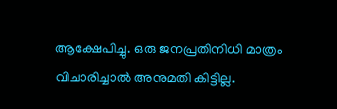ആക്ഷേപിച്ചു. ഒരു ജനപ്രതിനിധി മാത്രം വിചാരിച്ചാല്‍ അനുമതി കിട്ടില്ല.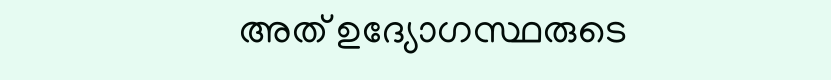അത് ഉദ്യോഗസ്ഥരുടെ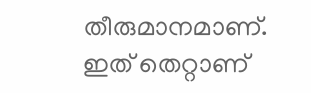തീരുമാനമാണ്. ഇത് തെറ്റാണ്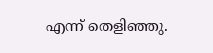എന്ന് തെളിഞ്ഞു.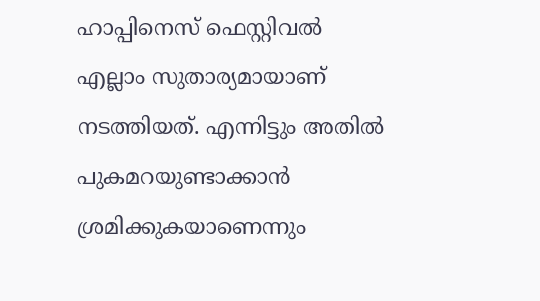ഹാപ്പിനെസ് ഫെസ്റ്റിവല്‍ എല്ലാം സുതാര്യമായാണ് നടത്തിയത്. എന്നിട്ടും അതില്‍ പുകമറയുണ്ടാക്കാന്‍ ശ്രമിക്കുകയാണെന്നും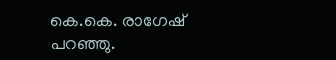കെ.കെ. രാഗേഷ് പറഞ്ഞു.